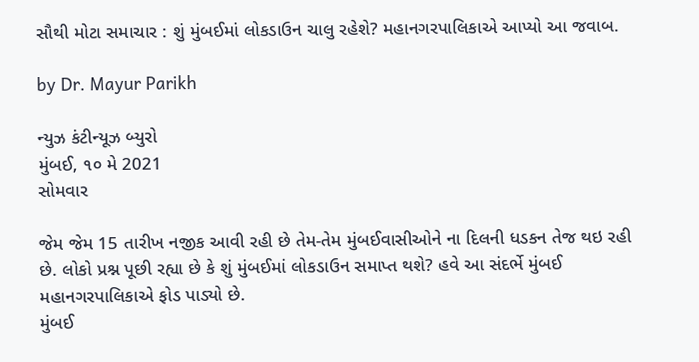સૌથી મોટા સમાચાર : શું મુંબઈમાં લોકડાઉન ચાલુ રહેશે? મહાનગરપાલિકાએ આપ્યો આ જવાબ.

by Dr. Mayur Parikh

ન્યુઝ કંટીન્યૂઝ બ્યુરો
મુંબઈ, ૧૦ મે 2021
સોમવાર

જેમ જેમ 15 તારીખ નજીક આવી રહી છે તેમ-તેમ મુંબઈવાસીઓને ના દિલની ધડકન તેજ થઇ રહી છે. લોકો પ્રશ્ન પૂછી રહ્યા છે કે શું મુંબઈમાં લોકડાઉન સમાપ્ત થશે? હવે આ સંદર્ભે મુંબઈ મહાનગરપાલિકાએ ફોડ પાડ્યો છે.
મુંબઈ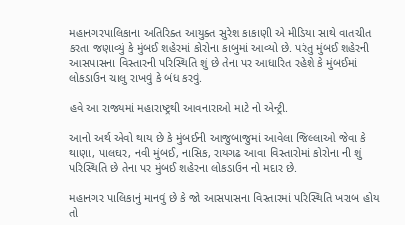મહાનગરપાલિકાના અતિરિક્ત આયુક્ત સુરેશ કાકાણી એ મીડિયા સાથે વાતચીત કરતા જણાવ્યું કે મુંબઈ શહેરમાં કોરોના કાબુમાં આવ્યો છે. પરંતુ મુંબઈ શહેરની આસપાસના વિસ્તારની પરિસ્થિતિ શું છે તેના પર આધારિત રહેશે કે મુંબઈમાં લોકડાઉન ચાલુ રાખવું કે બંધ કરવું.

હવે આ રાજ્યમાં મહારાષ્ટ્રથી આવનારાઓ માટે નો એન્ટ્રી.

આનો અર્થ એવો થાય છે કે મુંબઈની આજુબાજુમાં આવેલા જિલ્લાઓ જેવા કે થાણા, પાલઘર, નવી મુંબઈ, નાસિક, રાયગઢ આવા વિસ્તારોમાં કોરોના ની શું પરિસ્થિતિ છે તેના પર મુંબઈ શહેરના લોકડાઉન નો મદાર છે.

મહાનગર પાલિકાનું માનવું છે કે જો આસપાસના વિસ્તારમાં પરિસ્થિતિ ખરાબ હોય તો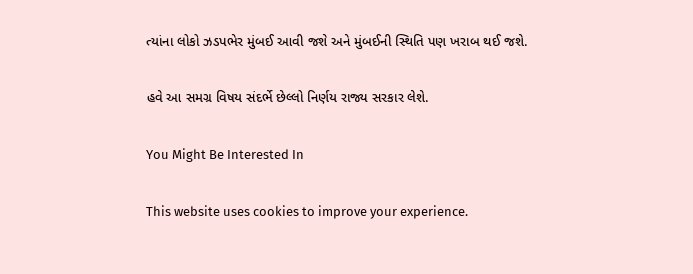ત્યાંના લોકો ઝડપભેર મુંબઈ આવી જશે અને મુંબઈની સ્થિતિ પણ ખરાબ થઈ જશે.

હવે આ સમગ્ર વિષય સંદર્ભે છેલ્લો નિર્ણય રાજ્ય સરકાર લેશે.

You Might Be Interested In

This website uses cookies to improve your experience.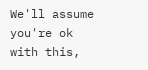We'll assume you're ok with this,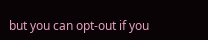but you can opt-out if you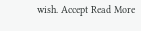wish. Accept Read More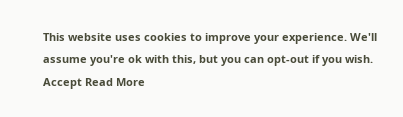This website uses cookies to improve your experience. We'll assume you're ok with this, but you can opt-out if you wish. Accept Read More